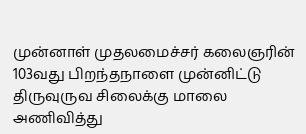முன்னாள் முதலமைச்சர் கலைஞரின் 103வது பிறந்தநாளை முன்னிட்டு திருவுருவ சிலைக்கு மாலை அணிவித்து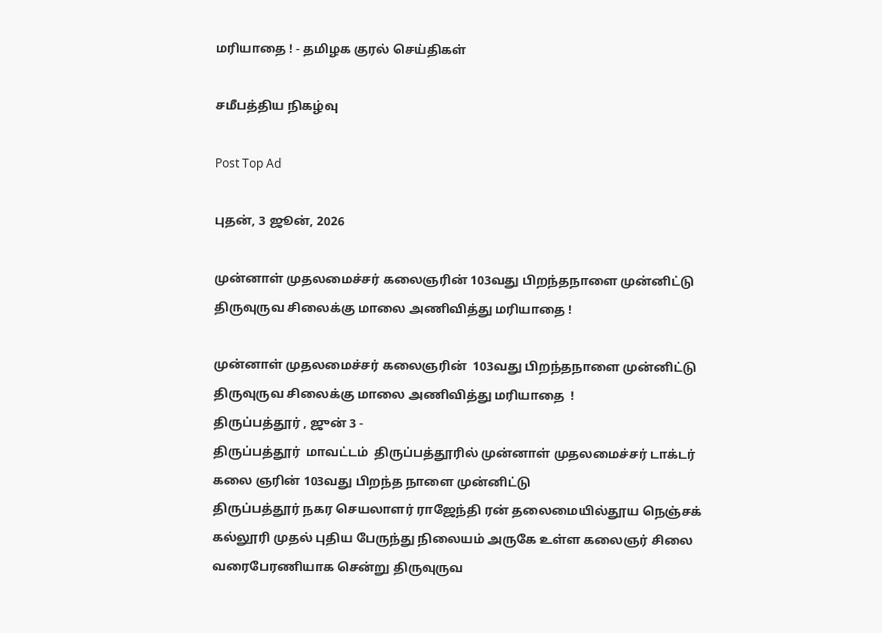மரியாதை ! - தமிழக குரல் செய்திகள்

சமீபத்திய நிகழ்வு

Post Top Ad

புதன், 3 ஜூன், 2026

முன்னாள் முதலமைச்சர் கலைஞரின் 103வது பிறந்தநாளை முன்னிட்டு திருவுருவ சிலைக்கு மாலை அணிவித்து மரியாதை !

முன்னாள் முதலமைச்சர் கலைஞரின்  103வது பிறந்தநாளை முன்னிட்டு  திருவுருவ சிலைக்கு மாலை அணிவித்து மரியாதை  !
திருப்பத்தூர் , ஜுன் 3 -
திருப்பத்தூர்  மாவட்டம்  திருப்பத்தூரில் முன்னாள் முதலமைச்சர் டாக்டர் கலை ஞரின் 103வது பிறந்த நாளை முன்னிட்டு
திருப்பத்தூர் நகர செயலாளர் ராஜேந்தி ரன் தலைமையில்தூய நெஞ்சக் கல்லூரி முதல் புதிய பேருந்து நிலையம் அருகே உள்ள கலைஞர் சிலை வரைபேரணியாக சென்று திருவுருவ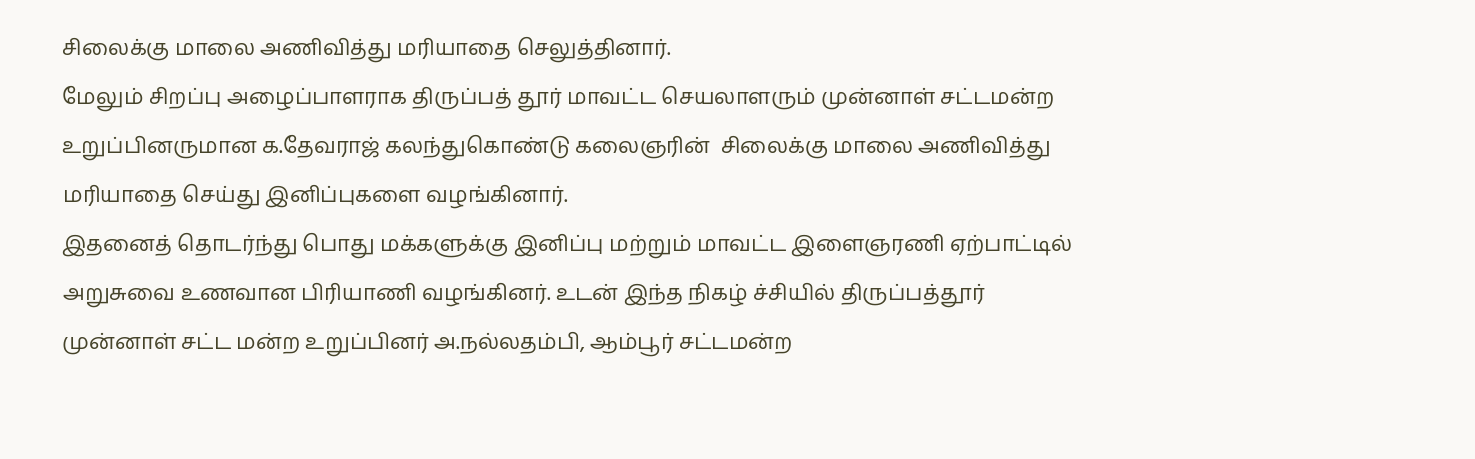சிலைக்கு மாலை அணிவித்து மரியாதை செலுத்தினார்.
மேலும் சிறப்பு அழைப்பாளராக திருப்பத் தூர் மாவட்ட செயலாளரும் முன்னாள் சட்டமன்ற உறுப்பினருமான க.தேவராஜ் கலந்துகொண்டு கலைஞரின்  சிலைக்கு மாலை அணிவித்து மரியாதை செய்து இனிப்புகளை வழங்கினார்.
இதனைத் தொடர்ந்து பொது மக்களுக்கு இனிப்பு மற்றும் மாவட்ட இளைஞரணி ஏற்பாட்டில் அறுசுவை உணவான பிரியாணி வழங்கினர். உடன் இந்த நிகழ் ச்சியில் திருப்பத்தூர் முன்னாள் சட்ட மன்ற உறுப்பினர் அ.நல்லதம்பி, ஆம்பூர் சட்டமன்ற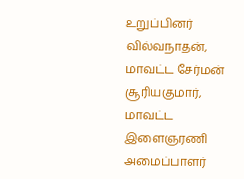உறுப்பினர் வில்வநாதன், மாவட்ட சேர்மன் சூரியகுமார், மாவட்ட இளைஞரணி அமைப்பாளர்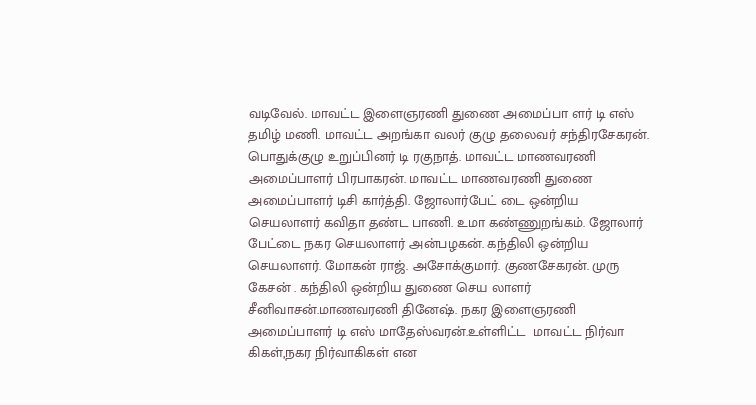வடிவேல். மாவட்ட இளைஞரணி துணை அமைப்பா ளர் டி எஸ் தமிழ் மணி. மாவட்ட அறங்கா வலர் குழு தலைவர் சந்திரசேகரன். பொதுக்குழு உறுப்பினர் டி ரகுநாத். மாவட்ட மாணவரணி அமைப்பாளர் பிரபாகரன். மாவட்ட மாணவரணி துணை அமைப்பாளர் டிசி கார்த்தி. ஜோலார்பேட் டை ஒன்றிய செயலாளர் கவிதா தண்ட பாணி. உமா கண்ணுறங்கம். ஜோலார் பேட்டை நகர செயலாளர் அன்பழகன். கந்திலி ஒன்றிய செயலாளர். மோகன் ராஜ். அசோக்குமார். குணசேகரன். முரு கேசன் . கந்திலி ஒன்றிய துணை செய லாளர் சீனிவாசன்.மாணவரணி தினேஷ். நகர இளைஞரணி அமைப்பாளர் டி எஸ் மாதேஸ்வரன்.உள்ளிட்ட  மாவட்ட நிர்வா கிகள்,நகர நிர்வாகிகள் என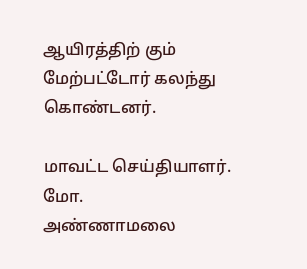ஆயிரத்திற் கும் மேற்பட்டோர் கலந்து கொண்டனர்.

மாவட்ட செய்தியாளர்.
மோ.
அண்ணாமலை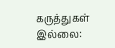கருத்துகள் இல்லை: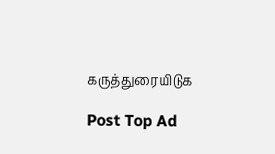கருத்துரையிடுக

Post Top Ad